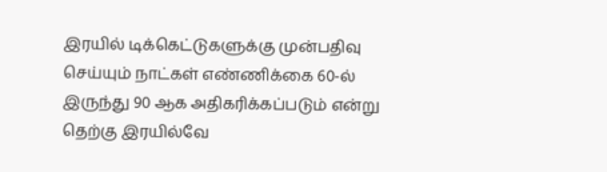இரயில் டிக்கெட்டுகளுக்கு முன்பதிவு செய்யும் நாட்கள் எண்ணிக்கை 60-ல் இருந்து 90 ஆக அதிகரிக்கப்படும் என்று தெற்கு இரயில்வே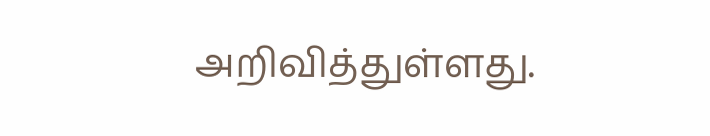அறிவித்துள்ளது.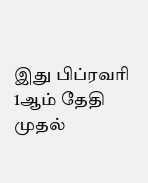இது பிப்ரவரி 1ஆம் தேதி முதல்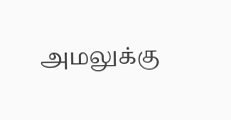அமலுக்கு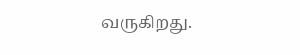வருகிறது.